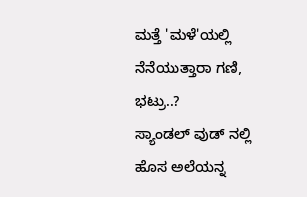ಮತ್ತೆ 'ಮಳೆ'ಯಲ್ಲಿ ನೆನೆಯುತ್ತಾರಾ ಗಣಿ, ಭಟ್ರು..?
ಸ್ಯಾಂಡಲ್ ವುಡ್ ನಲ್ಲಿ ಹೊಸ ಅಲೆಯನ್ನ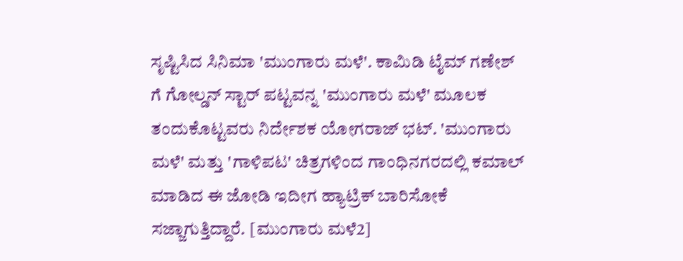ಸೃಷ್ಟಿಸಿದ ಸಿನಿಮಾ 'ಮುಂಗಾರು ಮಳೆ'. ಕಾಮಿಡಿ ಟೈಮ್ ಗಣೇಶ್ ಗೆ ಗೋಲ್ಡನ್ ಸ್ಟಾರ್ ಪಟ್ಟವನ್ನ 'ಮುಂಗಾರು ಮಳೆ' ಮೂಲಕ ತಂದುಕೊಟ್ಟವರು ನಿರ್ದೇಶಕ ಯೋಗರಾಜ್ ಭಟ್. 'ಮುಂಗಾರು ಮಳೆ' ಮತ್ತು 'ಗಾಳಿಪಟ' ಚಿತ್ರಗಳಿಂದ ಗಾಂಧಿನಗರದಲ್ಲಿ ಕಮಾಲ್ ಮಾಡಿದ ಈ ಜೋಡಿ ಇದೀಗ ಹ್ಯಾಟ್ರಿಕ್ ಬಾರಿಸೋಕೆ ಸಜ್ಜಾಗುತ್ತಿದ್ದಾರೆ. [ಮುಂಗಾರು ಮಳೆ2]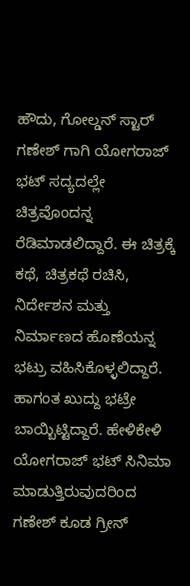ಹೌದು, ಗೋಲ್ಡನ್ ಸ್ಟಾರ್ ಗಣೇಶ್ ಗಾಗಿ ಯೋಗರಾಜ್ ಭಟ್ ಸದ್ಯದಲ್ಲೇ ಚಿತ್ರವೊಂದನ್ನ ರೆಡಿಮಾಡಲಿದ್ದಾರೆ. ಈ ಚಿತ್ರಕ್ಕೆ ಕಥೆ, ಚಿತ್ರಕಥೆ ರಚಿಸಿ, ನಿರ್ದೇಶನ ಮತ್ತು ನಿರ್ಮಾಣದ ಹೊಣೆಯನ್ನ ಭಟ್ರು ವಹಿಸಿಕೊಳ್ಳಲಿದ್ದಾರೆ. ಹಾಗಂತ ಖುದ್ದು ಭಟ್ರೇ ಬಾಯ್ಬಿಟ್ಟಿದ್ದಾರೆ. ಹೇಳಿಕೇಳಿ ಯೋಗರಾಜ್ ಭಟ್ ಸಿನಿಮಾ ಮಾಡುತ್ತಿರುವುದರಿಂದ ಗಣೇಶ್ ಕೂಡ ಗ್ರೀನ್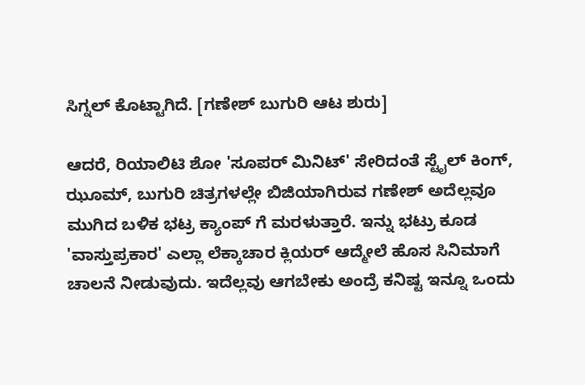ಸಿಗ್ನಲ್ ಕೊಟ್ಟಾಗಿದೆ. [ಗಣೇಶ್ ಬುಗುರಿ ಆಟ ಶುರು]

ಆದರೆ, ರಿಯಾಲಿಟಿ ಶೋ 'ಸೂಪರ್ ಮಿನಿಟ್' ಸೇರಿದಂತೆ ಸ್ಟೈಲ್ ಕಿಂಗ್, ಝೂಮ್, ಬುಗುರಿ ಚಿತ್ರಗಳಲ್ಲೇ ಬಿಜಿಯಾಗಿರುವ ಗಣೇಶ್ ಅದೆಲ್ಲವೂ ಮುಗಿದ ಬಳಿಕ ಭಟ್ರ ಕ್ಯಾಂಪ್ ಗೆ ಮರಳುತ್ತಾರೆ. ಇನ್ನು ಭಟ್ರು ಕೂಡ 'ವಾಸ್ತುಪ್ರಕಾರ' ಎಲ್ಲಾ ಲೆಕ್ಕಾಚಾರ ಕ್ಲಿಯರ್ ಆದ್ಮೇಲೆ ಹೊಸ ಸಿನಿಮಾಗೆ ಚಾಲನೆ ನೀಡುವುದು. ಇದೆಲ್ಲವು ಆಗಬೇಕು ಅಂದ್ರೆ ಕನಿಷ್ಟ ಇನ್ನೂ ಒಂದು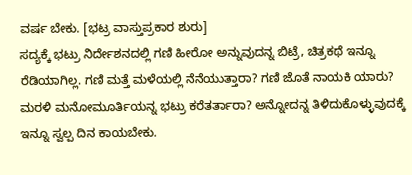ವರ್ಷ ಬೇಕು. [ಭಟ್ರ ವಾಸ್ತುಪ್ರಕಾರ ಶುರು]
ಸದ್ಯಕ್ಕೆ ಭಟ್ರು ನಿರ್ದೇಶನದಲ್ಲಿ ಗಣಿ ಹೀರೋ ಅನ್ನುವುದನ್ನ ಬಿಟ್ರೆ, ಚಿತ್ರಕಥೆ ಇನ್ನೂ ರೆಡಿಯಾಗಿಲ್ಲ. ಗಣಿ ಮತ್ತೆ ಮಳೆಯಲ್ಲಿ ನೆನೆಯುತ್ತಾರಾ? ಗಣಿ ಜೊತೆ ನಾಯಕಿ ಯಾರು? ಮರಳಿ ಮನೋಮೂರ್ತಿಯನ್ನ ಭಟ್ರು ಕರೆತರ್ತಾರಾ? ಅನ್ನೋದನ್ನ ತಿಳಿದುಕೊಳ್ಳುವುದಕ್ಕೆ ಇನ್ನೂ ಸ್ವಲ್ಪ ದಿನ ಕಾಯಬೇಕು.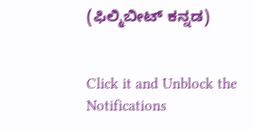(ಫಿಲ್ಮಿಬೀಟ್ ಕನ್ನಡ)


Click it and Unblock the Notifications